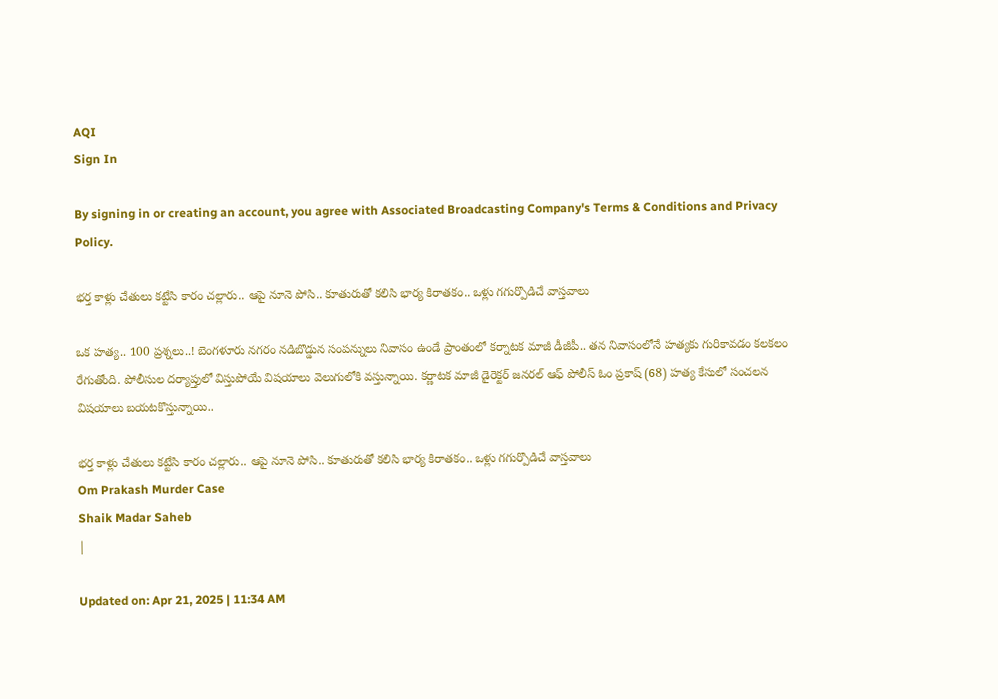AQI
Sign In

By signing in or creating an account, you agree with Associated Broadcasting Company's Terms & Conditions and Privacy Policy.

భర్త కాళ్లు చేతులు కట్టేసి కారం చల్లారు.. ఆపై నూనె పోసి.. కూతురుతో కలిసి భార్య కిరాతకం.. ఒళ్లు గగుర్పొడిచే వాస్తవాలు

ఒక హత్య.. 100 ప్రశ్నలు..! బెంగళూరు నగరం నడిబొడ్డున సంపన్నులు నివాసం ఉండే ప్రాంతంలో కర్నాటక మాజీ డీజీపీ.. తన నివాసంలోనే హత్యకు గురికావడం కలకలం రేగుతోంది. పోలీసుల దర్యాప్తులో విస్తుపోయే విషయాలు వెలుగులోకి వస్తున్నాయి. కర్ణాటక మాజీ డైరెక్టర్ జనరల్ ఆఫ్ పోలీస్ ఓం ప్రకాష్ (68) హత్య కేసులో సంచలన విషయాలు బయటకొస్తున్నాయి..

భర్త కాళ్లు చేతులు కట్టేసి కారం చల్లారు.. ఆపై నూనె పోసి.. కూతురుతో కలిసి భార్య కిరాతకం.. ఒళ్లు గగుర్పొడిచే వాస్తవాలు
Om Prakash Murder Case
Shaik Madar Saheb
|

Updated on: Apr 21, 2025 | 11:34 AM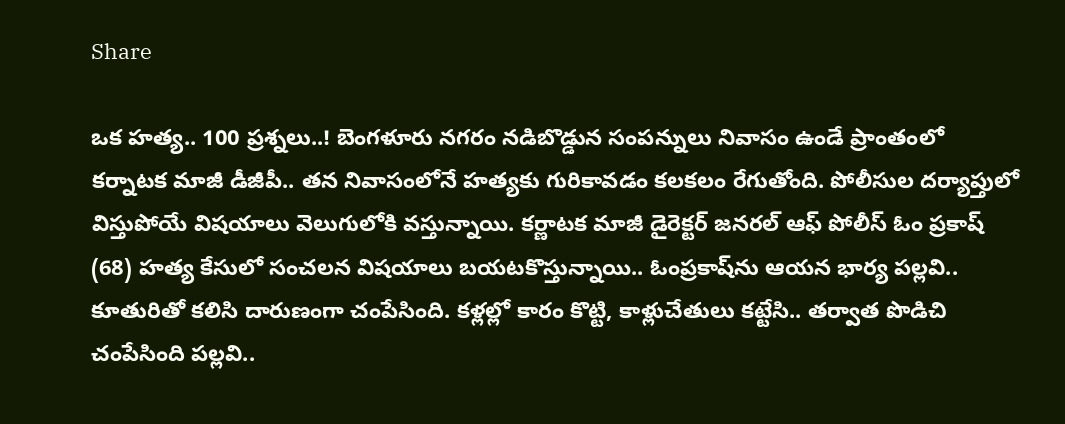Share

ఒక హత్య.. 100 ప్రశ్నలు..! బెంగళూరు నగరం నడిబొడ్డున సంపన్నులు నివాసం ఉండే ప్రాంతంలో కర్నాటక మాజీ డీజీపీ.. తన నివాసంలోనే హత్యకు గురికావడం కలకలం రేగుతోంది. పోలీసుల దర్యాప్తులో విస్తుపోయే విషయాలు వెలుగులోకి వస్తున్నాయి. కర్ణాటక మాజీ డైరెక్టర్ జనరల్ ఆఫ్ పోలీస్ ఓం ప్రకాష్ (68) హత్య కేసులో సంచలన విషయాలు బయటకొస్తున్నాయి.. ఓంప్రకాష్‌ను ఆయన భార్య పల్లవి.. కూతురితో కలిసి దారుణంగా చంపేసింది. కళ్లల్లో కారం కొట్టి, కాళ్లుచేతులు కట్టేసి.. తర్వాత పొడిచి చంపేసింది పల్లవి..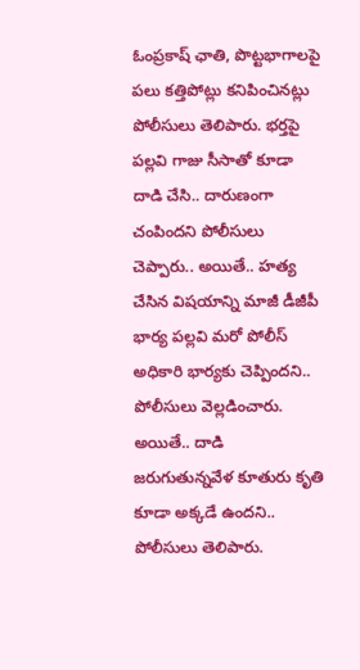ఓంప్రకాష్‌ ఛాతి, పొట్టభాగాలపై పలు కత్తిపోట్లు కనిపించినట్లు పోలీసులు తెలిపారు. భర్తపై పల్లవి గాజు సీసాతో కూడా దాడి చేసి.. దారుణంగా చంపిందని పోలీసులు చెప్పారు.. అయితే.. హత్య చేసిన విషయాన్ని మాజీ డీజీపీ భార్య పల్లవి మరో పోలీస్‌ అధికారి భార్యకు చెప్పిందని.. పోలీసులు వెల్లడించారు. అయితే.. దాడి జరుగుతున్నవేళ కూతురు కృతి కూడా అక్కడే ఉందని.. పోలీసులు తెలిపారు.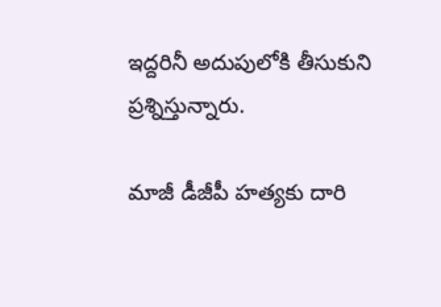ఇద్దరినీ అదుపులోకి తీసుకుని ప్రశ్నిస్తున్నారు.

మాజీ డీజీపీ హత్యకు దారి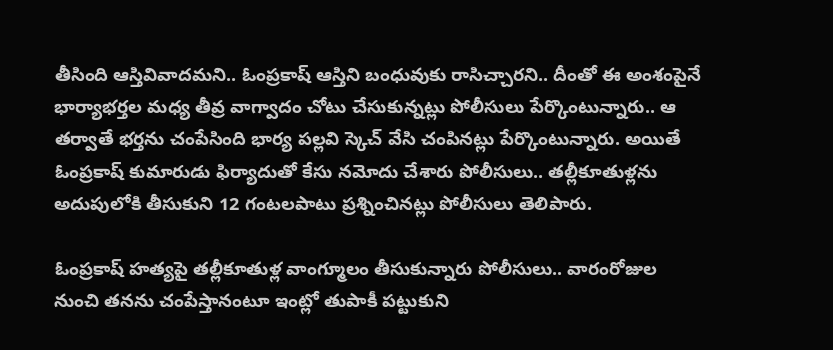తీసింది ఆస్తివివాదమని.. ఓంప్రకాష్‌ ఆస్తిని బంధువుకు రాసిచ్చారని.. దీంతో ఈ అంశంపైనే భార్యాభర్తల మధ్య తీవ్ర వాగ్వాదం చోటు చేసుకున్నట్లు పోలీసులు పేర్కొంటున్నారు.. ఆ తర్వాతే భర్తను చంపేసింది భార్య పల్లవి స్కెచ్ వేసి చంపినట్లు పేర్కొంటున్నారు. అయితే ఓంప్రకాష్‌ కుమారుడు ఫిర్యాదుతో కేసు నమోదు చేశారు పోలీసులు.. తల్లీకూతుళ్లను అదుపులోకి తీసుకుని 12 గంటలపాటు ప్రశ్నించినట్లు పోలీసులు తెలిపారు.

ఓంప్రకాష్‌ హత్యపై తల్లీకూతుళ్ల వాంగ్మూలం తీసుకున్నారు పోలీసులు.. వారంరోజుల నుంచి తనను చంపేస్తానంటూ ఇంట్లో తుపాకీ పట్టుకుని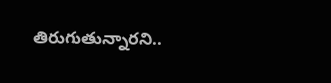తిరుగుతున్నారని..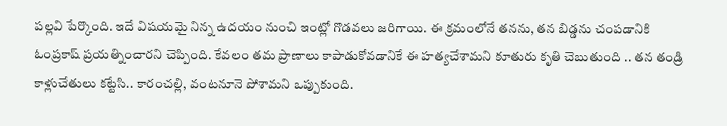పల్లవి పేర్కొంది. ఇదే విషయమై నిన్న ఉదయం నుంచి ఇంట్లో గొడవలు జరిగాయి. ఈ క్రమంలోనే తనను, తన బిడ్డను చంపడానికి ఓంప్రకాష్‌ ప్రయత్నించారని చెప్పింది. కేవలం తమ ప్రాణాలు కాపాడుకోవడానికే ఈ హత్యచేశామని కూతురు కృతి చెబుతుంది .. తన తండ్రి కాళ్లుచేతులు కట్టేసి.. కారంచల్లి, వంటనూనె పోశామని ఒప్పుకుంది.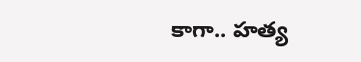కాగా.. హత్య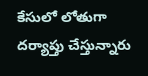కేసులో లోతుగా దర్యాప్తు చేస్తున్నారు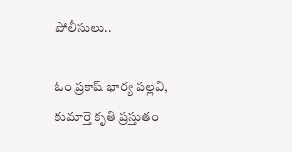పోలీసులు..

ఓం ప్రకాష్ భార్య పల్లవి, కుమార్తె కృతి ప్రస్తుతం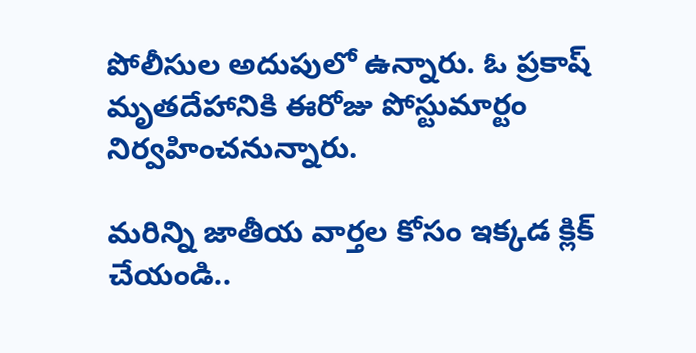పోలీసుల అదుపులో ఉన్నారు. ఓ ప్రకాష్ మృతదేహానికి ఈరోజు పోస్టుమార్టం నిర్వహించనున్నారు.

మరిన్ని జాతీయ వార్తల కోసం ఇక్కడ క్లిక్ చేయండి..